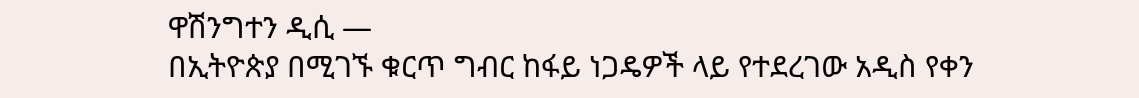ዋሽንግተን ዲሲ —
በኢትዮጵያ በሚገኙ ቁርጥ ግብር ከፋይ ነጋዴዎች ላይ የተደረገው አዲስ የቀን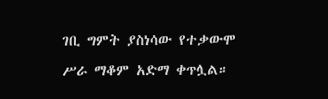ገቢ ግምት ያስነሳው የተቃውሞ ሥራ ማቆም አድማ ቀጥሏል።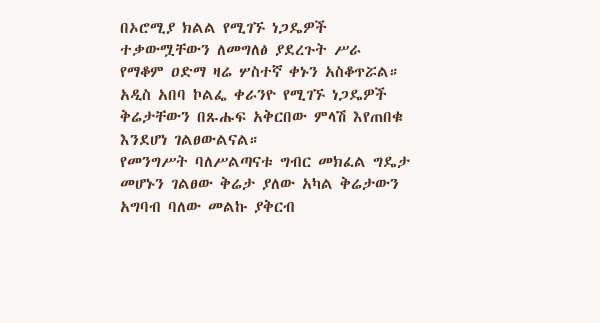በኦሮሚያ ክልል የሚገኙ ነጋዴዎች ተቃውሟቸውን ለመግለፅ ያደረጉት ሥራ የማቆም ዐድማ ዛሬ ሦስተኛ ቀኑን አስቆጥሯል።
አዲስ አበባ ኮልፌ ቀራንዮ የሚገኙ ነጋዴዎች ቅሬታቸውን በጹሑፍ አቅርበው ምላሽ እየጠበቁ እንደሆነ ገልፀውልናል።
የመንግሥት ባለሥልጣናቱ ግብር መክፈል ግዴታ መሆኑን ገልፀው ቅሬታ ያለው አካል ቅሬታውን አግባብ ባለው መልኩ ያቅርብ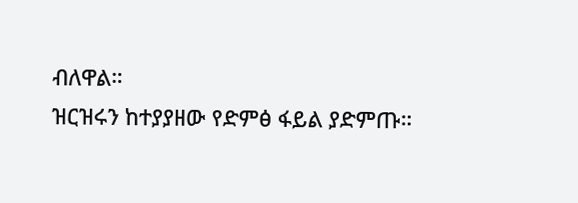ብለዋል።
ዝርዝሩን ከተያያዘው የድምፅ ፋይል ያድምጡ።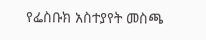የፌስቡክ አስተያየት መስጫ